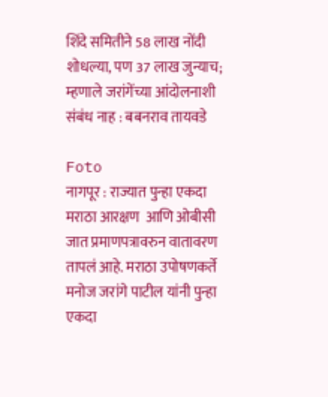शिंदे समितीने 58 लाख नोंदी शोधल्या, पण 37 लाख जुन्याच; म्हणाले जरांगेंच्या आंदोलनाशी संबंध नाह : बबनराव तायवडे

Foto
नागपूर : राज्यात पुन्हा एकदा मराठा आरक्षण  आणि ओबीसी जात प्रमाणपत्रावरुन वातावरण तापलं आहे. मराठा उपोषणकर्ते मनोज जरांगे पाटील यांनी पुन्हा एकदा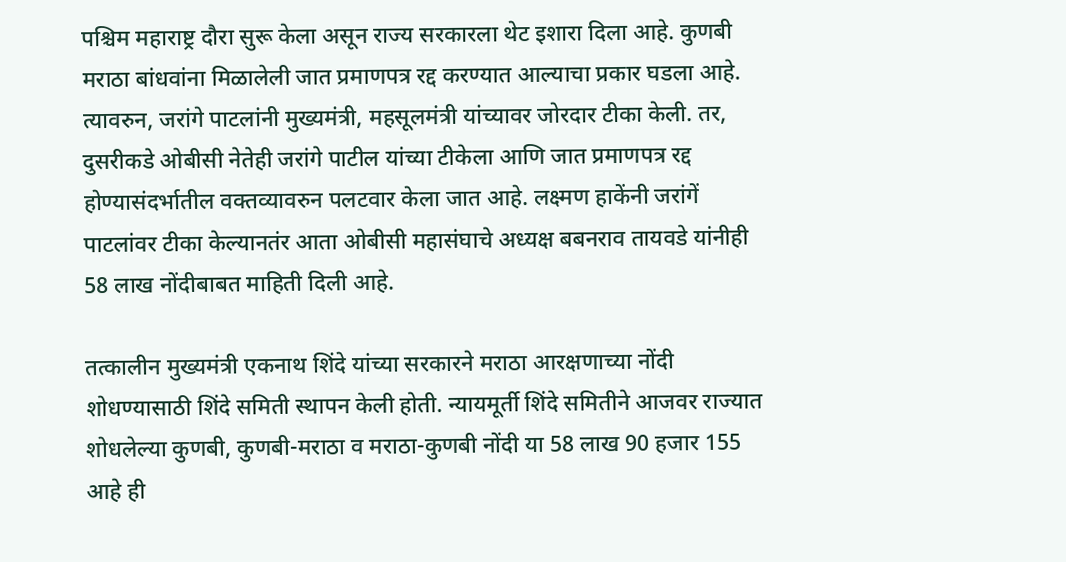पश्चिम महाराष्ट्र दौरा सुरू केला असून राज्य सरकारला थेट इशारा दिला आहे. कुणबी मराठा बांधवांना मिळालेली जात प्रमाणपत्र रद्द करण्यात आल्याचा प्रकार घडला आहे. त्यावरुन, जरांगे पाटलांनी मुख्यमंत्री, महसूलमंत्री यांच्यावर जोरदार टीका केली. तर, दुसरीकडे ओबीसी नेतेही जरांगे पाटील यांच्या टीकेला आणि जात प्रमाणपत्र रद्द होण्यासंदर्भातील वक्तव्यावरुन पलटवार केला जात आहे. लक्ष्मण हाकेंनी जरांगें पाटलांवर टीका केल्यानतंर आता ओबीसी महासंघाचे अध्यक्ष बबनराव तायवडे यांनीही 58 लाख नोंदीबाबत माहिती दिली आहे.

तत्कालीन मुख्यमंत्री एकनाथ शिंदे यांच्या सरकारने मराठा आरक्षणाच्या नोंदी शोधण्यासाठी शिंदे समिती स्थापन केली होती. न्यायमूर्ती शिंदे समितीने आजवर राज्यात शोधलेल्या कुणबी, कुणबी-मराठा व मराठा-कुणबी नोंदी या 58 लाख 90 हजार 155 आहे ही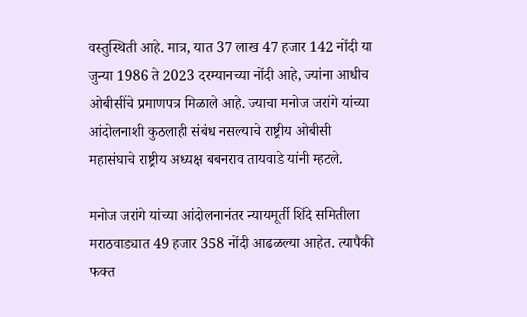वस्तुस्थिती आहे. मात्र, यात 37 लाख 47 हजार 142 नोंदी या जुन्या 1986 ते 2023 दरम्यानच्या नोंदी आहे, ज्यांना आधीच ओबीसींचे प्रमाणपत्र मिळाले आहे. ज्याचा मनोज जरांगे यांच्या आंदोलनाशी कुठलाही संबंध नसल्याचे राष्ट्रीय ओबीसी महासंघाचे राष्ट्रीय अध्यक्ष बबनराव तायवाडे यांनी म्हटले.

मनोज जरांगे यांच्या आंदोलनानंतर न्यायमूर्ती शिंदे समितीला मराठवाड्यात 49 हजार 358 नोंदी आढळल्या आहेत. त्यापैकी फक्त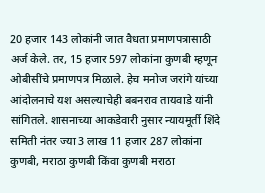20 हजार 143 लोकांनी जात वैधता प्रमाणपत्रासाठी अर्ज केले. तर, 15 हजार 597 लोकांना कुणबी म्हणून ओबीसींचे प्रमाणपत्र मिळाले. हेच मनोज जरांगे यांच्या आंदोलनाचे यश असल्याचेही बबनराव तायवाडे यांनी सांगितले. शासनाच्या आकडेवारी नुसार न्यायमूर्ती शिंदे समिती नंतर ज्या 3 लाख 11 हजार 287 लोकांना कुणबी, मराठा कुणबी किंवा कुणबी मराठा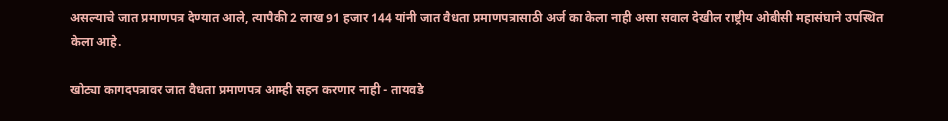असल्याचे जात प्रमाणपत्र देण्यात आले, त्यापैकी 2 लाख 91 हजार 144 यांनी जात वैधता प्रमाणपत्रासाठी अर्ज का केला नाही असा सवाल देखील राष्ट्रीय ओबीसी महासंघाने उपस्थित केला आहे.

खोट्या कागदपत्रावर जात वैधता प्रमाणपत्र आम्ही सहन करणार नाही - तायवडे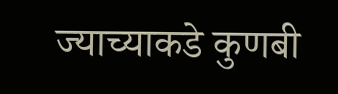ज्याच्याकडे कुणबी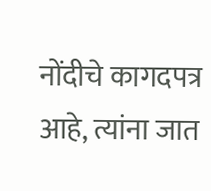नोंदीचे कागदपत्र आहे, त्यांना जात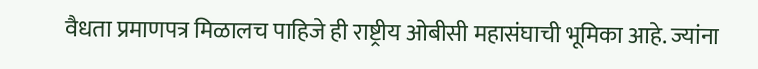वैधता प्रमाणपत्र मिळालच पाहिजे ही राष्ट्रीय ओबीसी महासंघाची भूमिका आहे. ज्यांना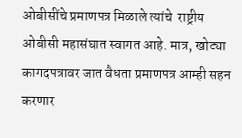ओबीसींचे प्रमाणपत्र मिळाले त्यांचे  राष्ट्रीय ओबीसी महासंघात स्वागत आहे. मात्र, खोट्या कागदपत्रावर जात वैधता प्रमाणपत्र आम्ही सहन करणार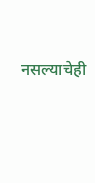नसल्याचेही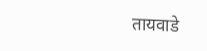तायवाडे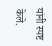यांनी स्पष्ट केले.